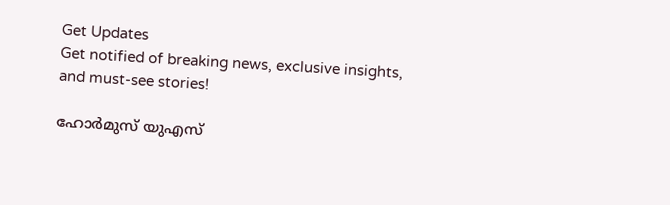Get Updates
Get notified of breaking news, exclusive insights, and must-see stories!

ഹോർമുസ് യുഎസ്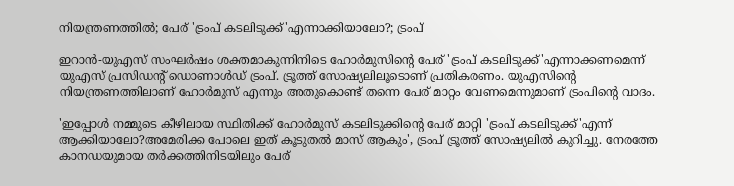നിയന്ത്രണത്തിൽ; പേര് 'ട്രംപ് കടലിടുക്ക്'എന്നാക്കിയാലോ?; ട്രംപ്

ഇറാൻ-യുഎസ് സംഘർഷം ശക്തമാകുന്നിനിടെ ഹോർമുസിൻ്റെ പേര് 'ട്രംപ് കടലിടുക്ക്'എന്നാക്കണമെന്ന് യുഎസ് പ്രസിഡൻ്റ് ഡൊണാൾഡ് ട്രംപ്. ട്രൂത്ത് സോഷ്യലിലൂടൊണ് പ്രതികരണം. യുഎസിൻ്റെ നിയന്ത്രണത്തിലാണ് ഹോർമുസ് എന്നും അതുകൊണ്ട് തന്നെ പേര് മാറ്റം വേണമെന്നുമാണ് ട്രംപിൻ്റെ വാദം.

'ഇപ്പോൾ നമ്മുടെ കീഴിലായ സ്ഥിതിക്ക് ഹോർമുസ് കടലിടുക്കിൻ്റെ പേര് മാറ്റി 'ട്രംപ് കടലിടുക്ക്'എന്ന് ആക്കിയാലോ?അമേരിക്ക പോലെ ഇത് കൂടുതൽ മാസ് ആകും', ട്രംപ് ട്രൂത്ത് സോഷ്യലിൽ കുറിച്ചു. നേരത്തേ കാനഡയുമായ തർക്കത്തിനിടയിലും പേര്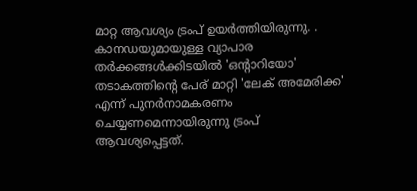മാറ്റ ആവശ്യം ട്രംപ് ഉയർത്തിയിരുന്നു. . കാനഡയുമായുള്ള വ്യാപാര തർക്കങ്ങൾക്കിടയിൽ 'ഒന്റാറിയോ' തടാകത്തിന്റെ പേര് മാറ്റി 'ലേക് അമേരിക്ക' എന്ന് പുനർനാമകരണം ചെയ്യണമെന്നായിരുന്നു ട്രംപ് ആവശ്യപ്പെട്ടത്.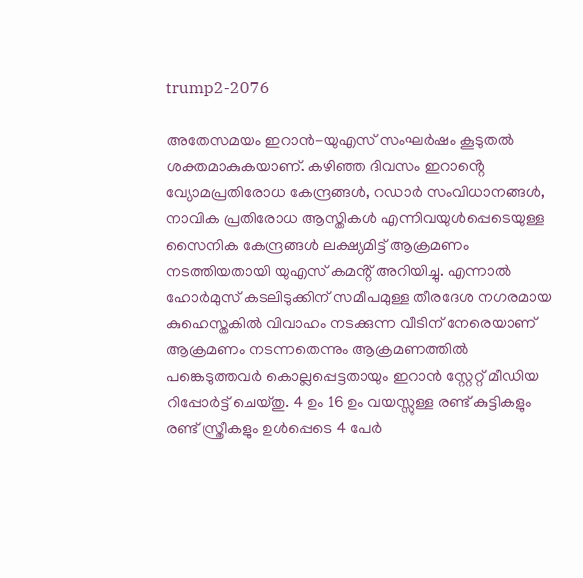trump2-2076

അതേസമയം ഇറാൻ-യുഎസ് സംഘർഷം കൂടുതൽ ശക്തമാകുകയാണ്. കഴിഞ്ഞ ദിവസം ഇറാൻ്റെ വ്യോമപ്രതിരോധ കേന്ദ്രങ്ങൾ, റഡാർ സംവിധാനങ്ങൾ, നാവിക പ്രതിരോധ ആസ്തികൾ എന്നിവയുൾപ്പെടെയുള്ള സൈനിക കേന്ദ്രങ്ങൾ ലക്ഷ്യമിട്ട് ആക്രമണം നടത്തിയതായി യുഎസ് കമൻ്റ് അറിയിച്ചു. എന്നാൽ ഹോർമുസ് കടലിടുക്കിന് സമീപമുള്ള തീരദേശ നഗരമായ കുഹെസ്തകിൽ വിവാഹം നടക്കുന്ന വീടിന് നേരെയാണ് ആക്രമണം നടന്നതെന്നും ആക്രമണത്തിൽ പങ്കെടുത്തവർ കൊല്ലപ്പെട്ടതായും ഇറാൻ സ്റ്റേറ്റ് മീഡിയ റിപ്പോർട്ട് ചെയ്തു. 4 ഉം 16 ഉം വയസ്സുള്ള രണ്ട് കുട്ടികളും രണ്ട് സ്ത്രീകളും ഉൾപ്പെടെ 4 പേർ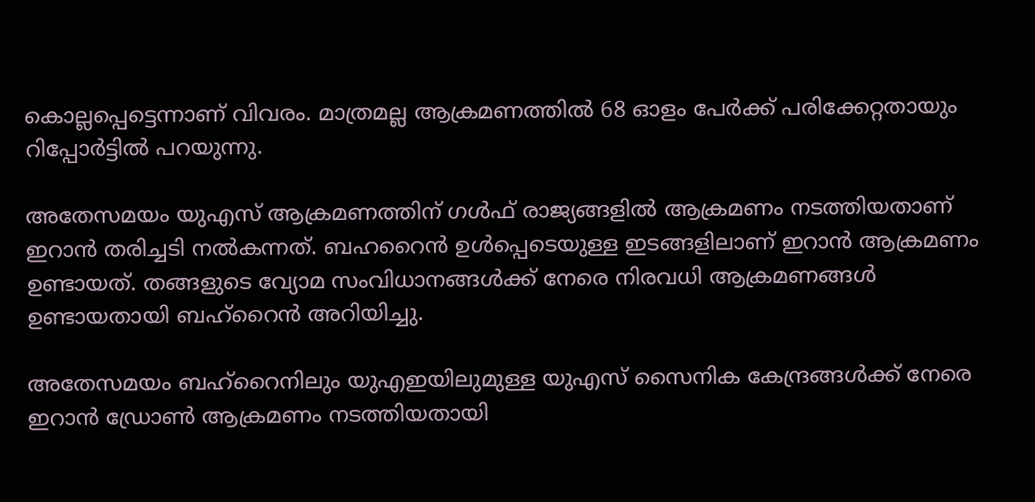കൊല്ലപ്പെട്ടെന്നാണ് വിവരം. മാത്രമല്ല ആക്രമണത്തിൽ 68 ഓളം പേർക്ക് പരിക്കേറ്റതായും റിപ്പോർട്ടിൽ പറയുന്നു.

അതേസമയം യുഎസ് ആക്രമണത്തിന് ഗൾഫ് രാജ്യങ്ങളിൽ ആക്രമണം നടത്തിയതാണ് ഇറാൻ തരിച്ചടി നൽകന്നത്. ബഹറൈൻ ഉൾപ്പെടെയുള്ള ഇടങ്ങളിലാണ് ഇറാൻ ആക്രമണം ഉണ്ടായത്. തങ്ങളുടെ വ്യോമ സംവിധാനങ്ങൾക്ക് നേരെ നിരവധി ആക്രമണങ്ങൾ ഉണ്ടായതായി ബഹ്റൈൻ അറിയിച്ചു.

അതേസമയം ബഹ്റൈനിലും യുഎഇയിലുമുള്ള യുഎസ് സൈനിക കേന്ദ്രങ്ങൾക്ക് നേരെ ഇറാൻ ഡ്രോണ്‍ ആക്രമണം നടത്തിയതായി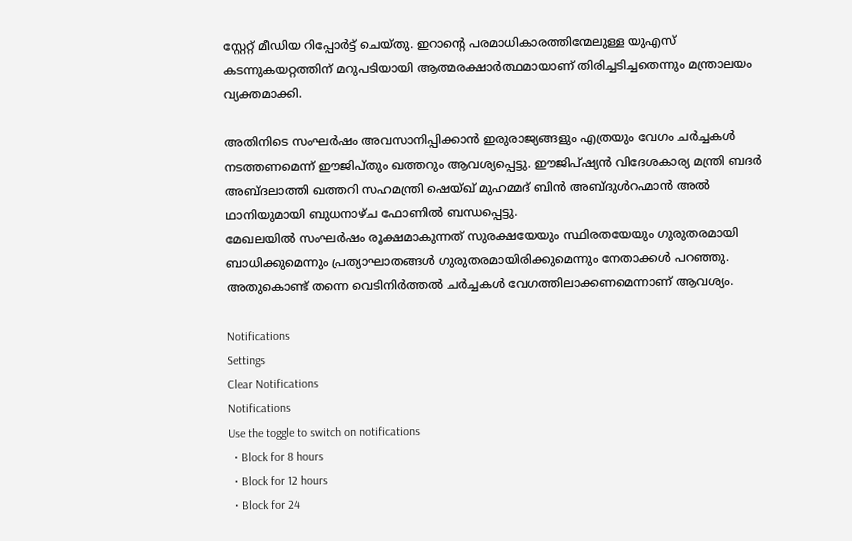സ്റ്റേറ്റ് മീഡിയ റിപ്പോർട്ട് ചെയ്തു. ഇറാന്റെ പരമാധികാരത്തിന്മേലുള്ള യുഎസ് കടന്നുകയറ്റത്തിന് മറുപടിയായി ആത്മരക്ഷാർത്ഥമായാണ് തിരിച്ചടിച്ചതെന്നും മന്ത്രാലയം വ്യക്തമാക്കി.

അതിനിടെ സംഘർഷം അവസാനിപ്പിക്കാൻ ഇരുരാജ്യങ്ങളും എത്രയും വേഗം ചർച്ചകൾ നടത്തണമെന്ന് ഈജിപ്തും ഖത്തറും ആവശ്യപ്പെട്ടു. ഈജിപ്ഷ്യൻ വിദേശകാര്യ മന്ത്രി ബദർ അബ്ദലാത്തി ഖത്തറി സഹമന്ത്രി ഷെയ്ഖ് മുഹമ്മദ് ബിൻ അബ്ദുൾറഹ്മാൻ അൽ ഥാനിയുമായി ബുധനാഴ്ച ഫോണിൽ ബന്ധപ്പെട്ടു.
മേഖലയിൽ സംഘർഷം രൂക്ഷമാകുന്നത് സുരക്ഷയേയും സ്ഥിരതയേയും ഗുരുതരമായി ബാധിക്കുമെന്നും പ്രത്യാഘാതങ്ങൾ ഗുരുതരമായിരിക്കുമെന്നും നേതാക്കൾ പറഞ്ഞു. അതുകൊണ്ട് തന്നെ വെടിനിർത്തൽ ചർച്ചകൾ വേഗത്തിലാക്കണമെന്നാണ് ആവശ്യം.

Notifications
Settings
Clear Notifications
Notifications
Use the toggle to switch on notifications
  • Block for 8 hours
  • Block for 12 hours
  • Block for 24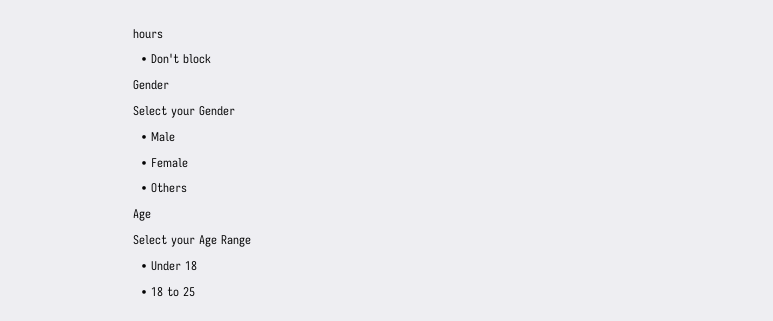hours
  • Don't block
Gender
Select your Gender
  • Male
  • Female
  • Others
Age
Select your Age Range
  • Under 18
  • 18 to 25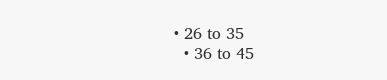• 26 to 35
  • 36 to 45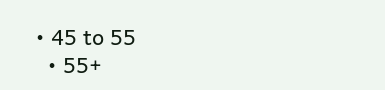• 45 to 55
  • 55+